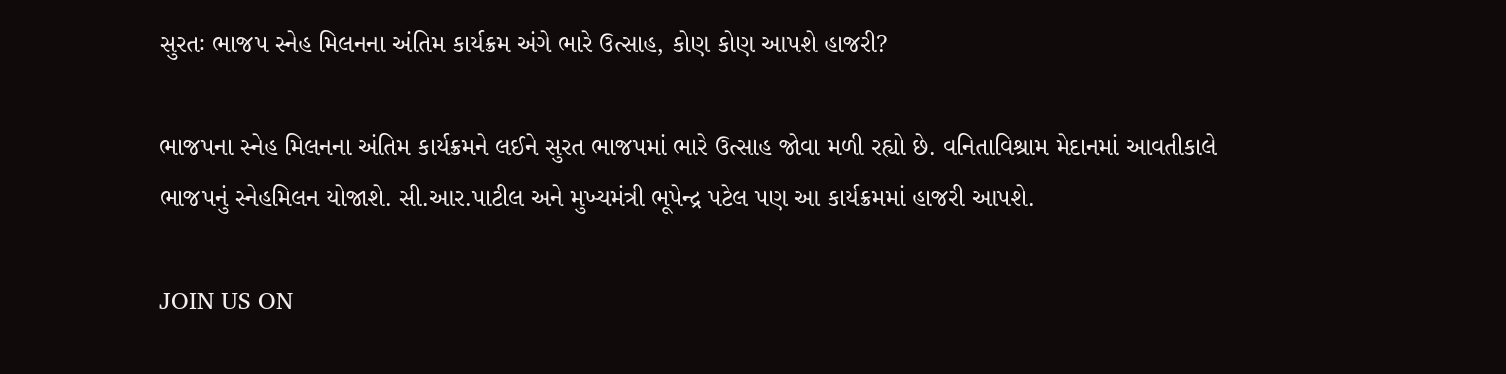સુરતઃ ભાજપ સ્નેહ મિલનના અંતિમ કાર્યક્રમ અંગે ભારે ઉત્સાહ, કોણ કોણ આપશે હાજરી?

ભાજપના સ્નેહ મિલનના અંતિમ કાર્યક્રમને લઈને સુરત ભાજપમાં ભારે ઉત્સાહ જોવા મળી રહ્યો છે. વનિતાવિશ્રામ મેદાનમાં આવતીકાલે ભાજપનું સ્નેહમિલન યોજાશે. સી.આર.પાટીલ અને મુખ્યમંત્રી ભૂપેન્દ્ર પટેલ પણ આ કાર્યક્રમમાં હાજરી આપશે.

JOIN US ON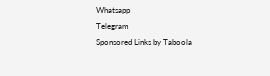Whatsapp
Telegram
Sponsored Links by Taboola